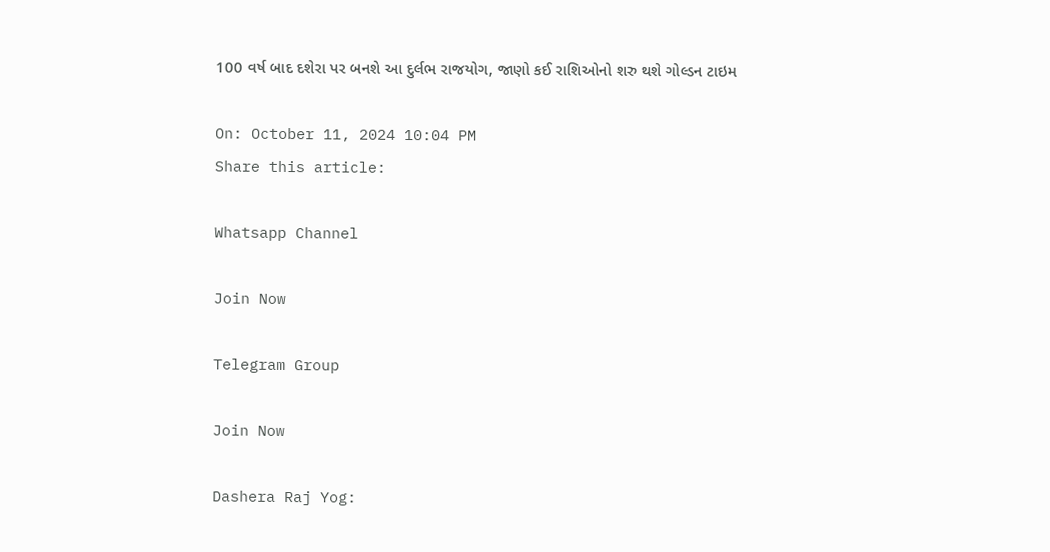100 વર્ષ બાદ દશેરા પર બનશે આ દુર્લભ રાજયોગ, જાણો કઈ રાશિઓનો શરુ થશે ગોલ્ડન ટાઇમ

On: October 11, 2024 10:04 PM
Share this article:

Whatsapp Channel

Join Now

Telegram Group

Join Now

Dashera Raj Yog: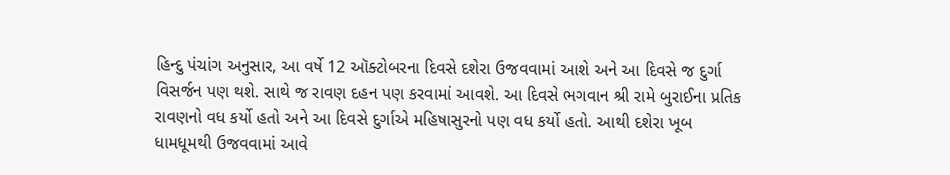હિન્દુ પંચાંગ અનુસાર, આ વર્ષે 12 ઑક્ટોબરના દિવસે દશેરા ઉજવવામાં આશે અને આ દિવસે જ દુર્ગા વિસર્જન પણ થશે. સાથે જ રાવણ દહન પણ કરવામાં આવશે. આ દિવસે ભગવાન શ્રી રામે બુરાઈના પ્રતિક રાવણનો વધ કર્યો હતો અને આ દિવસે દુર્ગાએ મહિષાસુરનો પણ વધ કર્યો હતો. આથી દશેરા ખૂબ ધામધૂમથી ઉજવવામાં આવે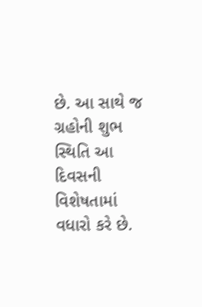છે. આ સાથે જ ગ્રહોની શુભ સ્થિતિ આ દિવસની વિશેષતામાં વધારો કરે છે.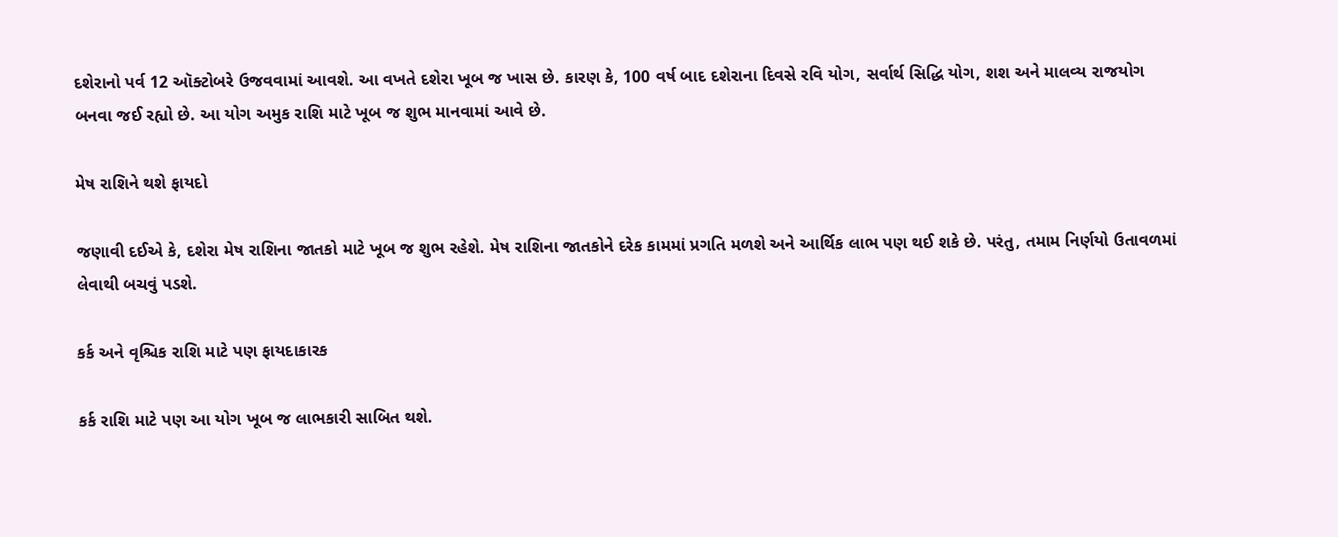દશેરાનો પર્વ 12 ઑક્ટોબરે ઉજવવામાં આવશે. આ વખતે દશેરા ખૂબ જ ખાસ છે. કારણ કે, 100 વર્ષ બાદ દશેરાના દિવસે રવિ યોગ, સર્વાર્થ સિદ્ધિ યોગ, શશ અને માલવ્ય રાજયોગ બનવા જઈ રહ્યો છે. આ યોગ અમુક રાશિ માટે ખૂબ જ શુભ માનવામાં આવે છે.

મેષ રાશિને થશે ફાયદો

જણાવી દઈએ કે, દશેરા મેષ રાશિના જાતકો માટે ખૂબ જ શુભ રહેશે. મેષ રાશિના જાતકોને દરેક કામમાં પ્રગતિ મળશે અને આર્થિક લાભ પણ થઈ શકે છે. પરંતુ, તમામ નિર્ણયો ઉતાવળમાં લેવાથી બચવું પડશે.

કર્ક અને વૃશ્ચિક રાશિ માટે પણ ફાયદાકારક

કર્ક રાશિ માટે પણ આ યોગ ખૂબ જ લાભકારી સાબિત થશે.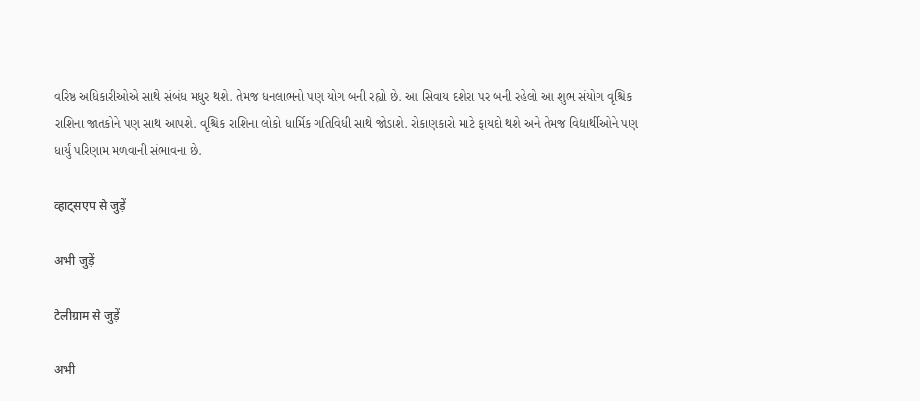વરિષ્ઠ અધિકારીઓએ સાથે સંબંધ મધુર થશે. તેમજ ધનલાભનો પણ યોગ બની રહ્યો છે. આ સિવાય દશેરા પર બની રહેલો આ શુભ સંયોગ વૃશ્ચિક રાશિના જાતકોને પણ સાથ આપશે. વૃશ્ચિક રાશિના લોકો ધાર્મિક ગતિવિધી સાથે જોડાશે. રોકાણકારો માટે ફાયદો થશે અને તેમજ વિદ્યાર્થીઓને પણ ધાર્યું પરિણામ મળવાની સંભાવના છે.

व्हाट्सएप से जुड़ें

अभी जुड़ें

टेलीग्राम से जुड़ें

अभी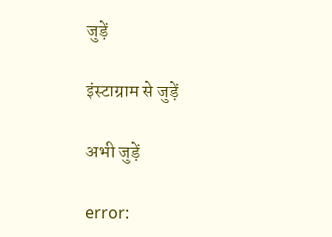जुड़ें

इंस्टाग्राम से जुड़ें

अभी जुड़ें

error: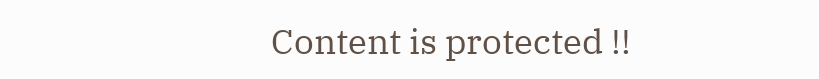Content is protected !!